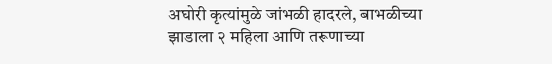अघोरी कृत्यांमुळे जांभळी हादरले, बाभळीच्या झाडाला २ महिला आणि तरूणाच्या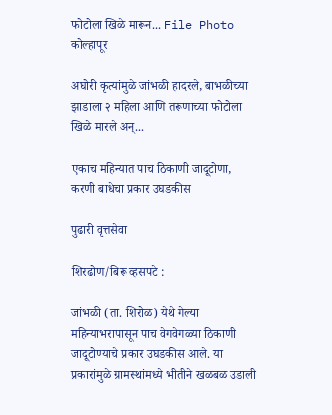फोटोला खिळे मारून... File Photo
कोल्हापूर

अघोरी कृत्यांमुळे जांभळी हादरले, बाभळीच्या झाडाला २ महिला आणि तरूणाच्या फोटोला खिळे मारले अन्...

एकाच महिन्यात पाच ठिकाणी जादूटोणा, करणी बाधेचा प्रकार उघडकीस

पुढारी वृत्तसेवा

शिरढोण/बिरू व्हसपटे :

जांभळी (ता. शिरोळ) येथे गेल्या महिन्याभरापासून पाच वेगवेगळ्या ठिकाणी जादूटोण्याचे प्रकार उघडकीस आले. या प्रकारांमुळे ग्रामस्थांमध्ये भीतीने खळबळ उडाली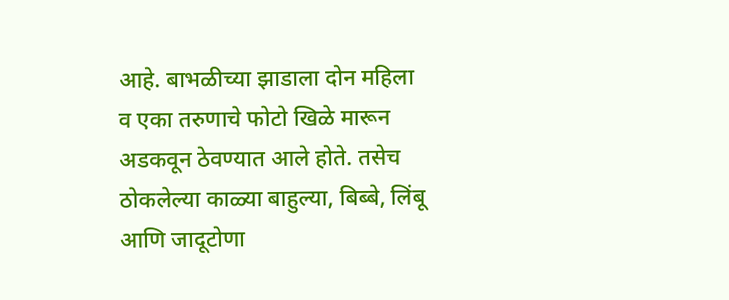आहे. बाभळीच्या झाडाला दोन महिला व एका तरुणाचे फोटो खिळे मारून अडकवून ठेवण्यात आले होते. तसेच ठोकलेल्या काळ्या बाहुल्या, बिब्बे, लिंबू आणि जादूटोणा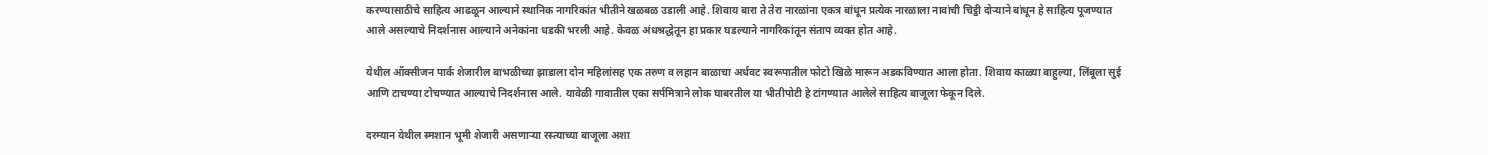करण्यासाठीचे साहित्य आढळून आल्याने स्थानिक नागरिकांत भीतीने खळबळ उडाली आहे. शिवाय बारा ते तेरा नारळांना एकत्र बांधून प्रत्येक नारळाला नावांची चिट्ठी दोऱ्याने बांधून हे साहित्य पूजण्यात आले असल्याचे निदर्शनास आल्याने अनेकांना धडकी भरली आहे. केवळ अंधश्रद्धेतून हा प्रकार घडल्याने नागरिकांतून संताप व्यक्त होत आहे.

येथील ऑक्सीजन पार्क शेजारील बाभळीच्या झाडाला दोन महिलांसह एक तरुण व लहान बाळाचा अर्धवट स्वरूपातील फोटो खिळे मारून अडकविण्यात आला होता. शिवाय काळ्या बाहुल्या, लिंबूला सुई आणि टाचण्या टोचण्यात आल्याचे निदर्शनास आले. यावेळी गावातील एका सर्पमित्राने लोक घाबरतील या भीतीपोटी हे टांगण्यात आलेले साहित्य बाजूला फेकून दिले.

दरम्यान येथील स्मशान भूमी शेजारी असणाऱ्या रस्त्याच्या बाजूला अशा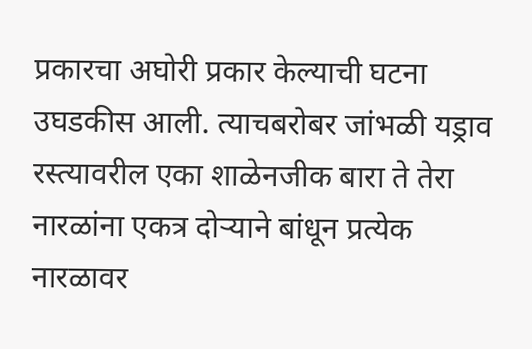प्रकारचा अघोरी प्रकार केल्‍याची घटना उघडकीस आली. त्याचबरोबर जांभळी यड्राव रस्त्यावरील एका शाळेनजीक बारा ते तेरा नारळांना एकत्र दोऱ्याने बांधून प्रत्येक नारळावर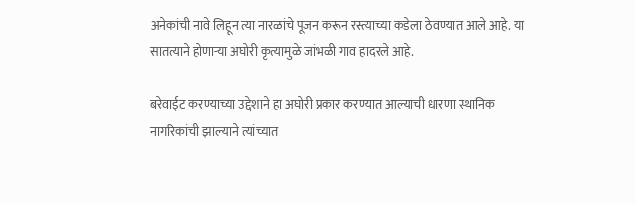अनेकांची नावे लिहून त्या नारळांचे पूजन करून रस्त्याच्या कडेला ठेवण्यात आले आहे. या सातत्याने होणाऱ्या अघोरी कृत्यामुळे जांभळी गाव हादरले आहे.

बरेवाईट करण्याच्या उद्देशाने हा अघोरी प्रकार करण्यात आल्याची धारणा स्थानिक नागरिकांची झाल्याने त्यांच्यात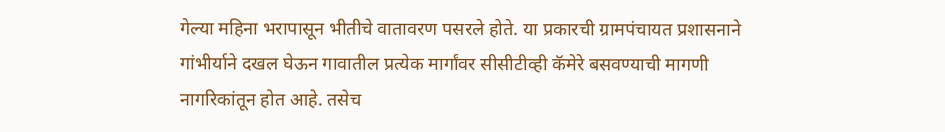गेल्या महिना भरापासून भीतीचे वातावरण पसरले होते. या प्रकारची ग्रामपंचायत प्रशासनाने गांभीर्याने दखल घेऊन गावातील प्रत्येक मार्गांवर सीसीटीव्ही कॅमेरे बसवण्याची मागणी नागरिकांतून होत आहे. तसेच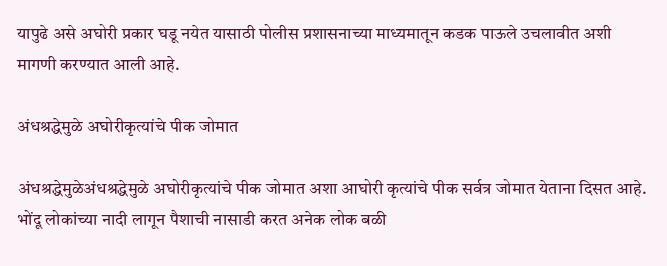यापुढे असे अघोरी प्रकार घडू नयेत यासाठी पोलीस प्रशासनाच्या माध्यमातून कडक पाऊले उचलावीत अशी मागणी करण्यात आली आहे.

अंधश्रद्धेमुळे अघोरीकृत्यांचे पीक जोमात

अंधश्रद्धेमुळेअंधश्रद्धेमुळे अघोरीकृत्यांचे पीक जोमात अशा आघोरी कृत्यांचे पीक सर्वत्र जोमात येताना दिसत आहे. भोंदू लोकांच्या नादी लागून पैशाची नासाडी करत अनेक लोक बळी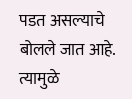पडत असल्याचे बोलले जात आहे. त्यामुळे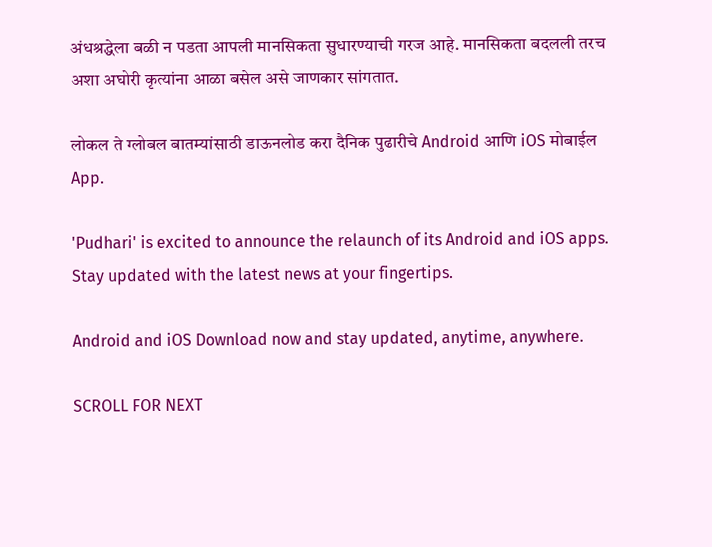अंधश्रद्धेला बळी न पडता आपली मानसिकता सुधारण्याची गरज आहे. मानसिकता बदलली तरच अशा अघोरी कृत्यांना आळा बसेल असे जाणकार सांगतात.

लोकल ते ग्लोबल बातम्यांसाठी डाऊनलोड करा दैनिक पुढारीचे Android आणि iOS मोबाईल App.

'Pudhari' is excited to announce the relaunch of its Android and iOS apps. Stay updated with the latest news at your fingertips.

Android and iOS Download now and stay updated, anytime, anywhere.

SCROLL FOR NEXT